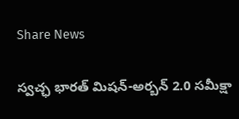Share News

స్వచ్ఛ భారత్ మిషన్-అర్బన్ 2.0 సమీక్షా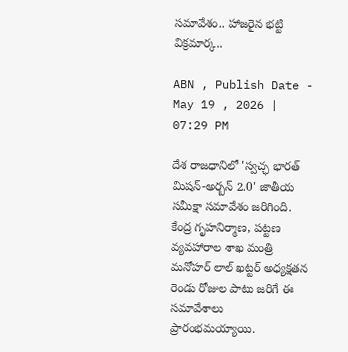సమావేశం.. హాజరైన భట్టి విక్రమార్క..

ABN , Publish Date - May 19 , 2026 | 07:29 PM

దేశ రాజధానిలో 'స్వచ్ఛ భారత్ మిషన్-అర్బన్ 2.0' జాతీయ సమీక్షా సమావేశం జరిగింది. కేంద్ర గృహనిర్మాణ, పట్టణ వ్యవహారాల శాఖ మంత్రి మనోహర్ లాల్ ఖట్టర్ అధ్యక్షతన రెండు రోజుల పాటు జరిగే ఈ సమావేశాలు ప్రారంభమయ్యాయి.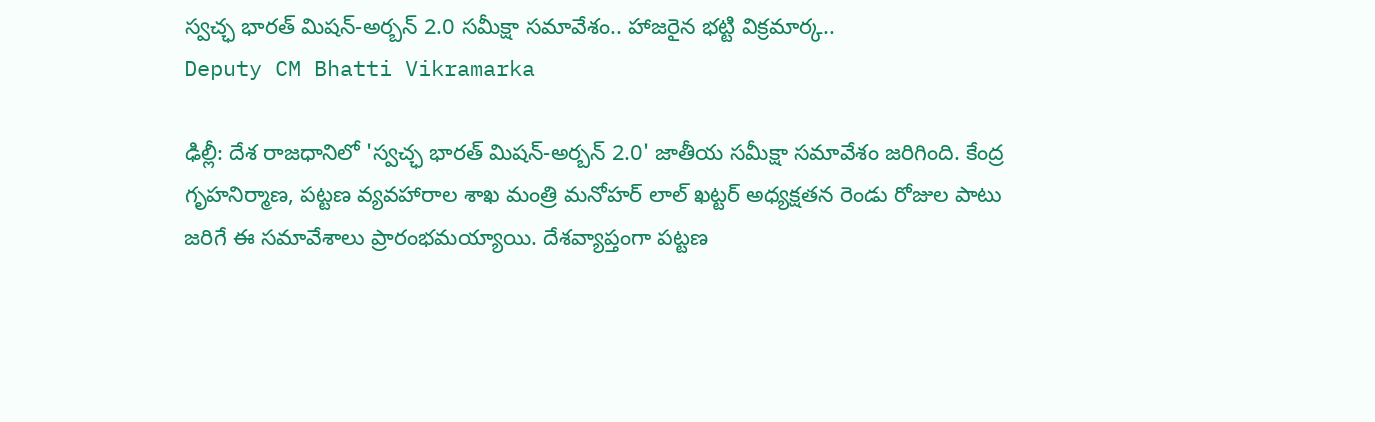స్వచ్ఛ భారత్ మిషన్-అర్బన్ 2.0 సమీక్షా సమావేశం.. హాజరైన భట్టి విక్రమార్క..
Deputy CM Bhatti Vikramarka

ఢిల్లీ: దేశ రాజధానిలో 'స్వచ్ఛ భారత్ మిషన్-అర్బన్ 2.0' జాతీయ సమీక్షా సమావేశం జరిగింది. కేంద్ర గృహనిర్మాణ, పట్టణ వ్యవహారాల శాఖ మంత్రి మనోహర్ లాల్ ఖట్టర్ అధ్యక్షతన రెండు రోజుల పాటు జరిగే ఈ సమావేశాలు ప్రారంభమయ్యాయి. దేశవ్యాప్తంగా పట్టణ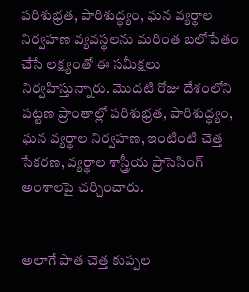పరిశుభ్రత, పారిశుద్ధ్యం, ఘన వ్యర్థాల నిర్వహణ వ్యవస్థలను మరింత బలోపేతం చేసే లక్ష్యంతో ఈ సమీక్షలు నిర్వహిస్తున్నారు. మొదటి రోజు దేశంలోని పట్టణ ప్రాంతాల్లో పరిశుభ్రత, పారిశుద్ధ్యం, ఘన వ్యర్థాల నిర్వహణ, ఇంటింటి చెత్త సేకరణ, వ్యర్థాల శాస్త్రీయ ప్రాసెసింగ్ అంశాలపై చర్చించారు.


అలాగే పాత చెత్త కుప్పల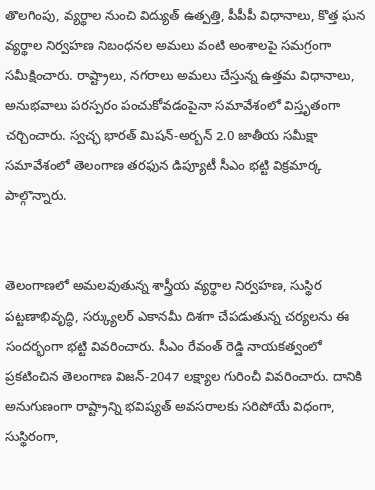తొలగింపు, వ్యర్థాల నుంచి విద్యుత్ ఉత్పత్తి, పీపీపీ విధానాలు, కొత్త ఘన వ్యర్థాల నిర్వహణ నిబంధనల అమలు వంటి అంశాలపై సమగ్రంగా సమీక్షించారు. రాష్ట్రాలు, నగరాలు అమలు చేస్తున్న ఉత్తమ విధానాలు, అనుభవాలు పరస్పరం పంచుకోవడంపైనా సమావేశంలో విస్తృతంగా చర్చించారు. స్వచ్ఛ భారత్ మిషన్-అర్బన్ 2.0 జాతీయ సమీక్షా సమావేశంలో తెలంగాణ తరఫున డిప్యూటీ సీఎం భట్టి విక్రమార్క పాల్గొన్నారు.


తెలంగాణలో అమలవుతున్న శాస్త్రీయ వ్యర్థాల నిర్వహణ, సుస్థిర పట్టణాభివృద్ధి, సర్క్యులర్ ఎకానమీ దిశగా చేపడుతున్న చర్యలను ఈ సందర్భంగా భట్టి వివరించారు. సీఎం రేవంత్ రెడ్డి నాయకత్వంలో ప్రకటించిన తెలంగాణ విజన్-2047 లక్ష్యాల గురించీ వివరించారు. దానికి అనుగుణంగా రాష్ట్రాన్ని భవిష్యత్ అవసరాలకు సరిపోయే విధంగా, సుస్థిరంగా,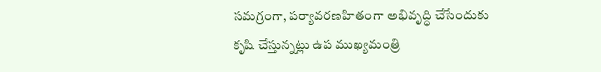సమగ్రంగా, పర్యావరణహితంగా అభివృద్ధి చేసేందుకు కృషి చేస్తున్నట్లు ఉప ముఖ్యమంత్రి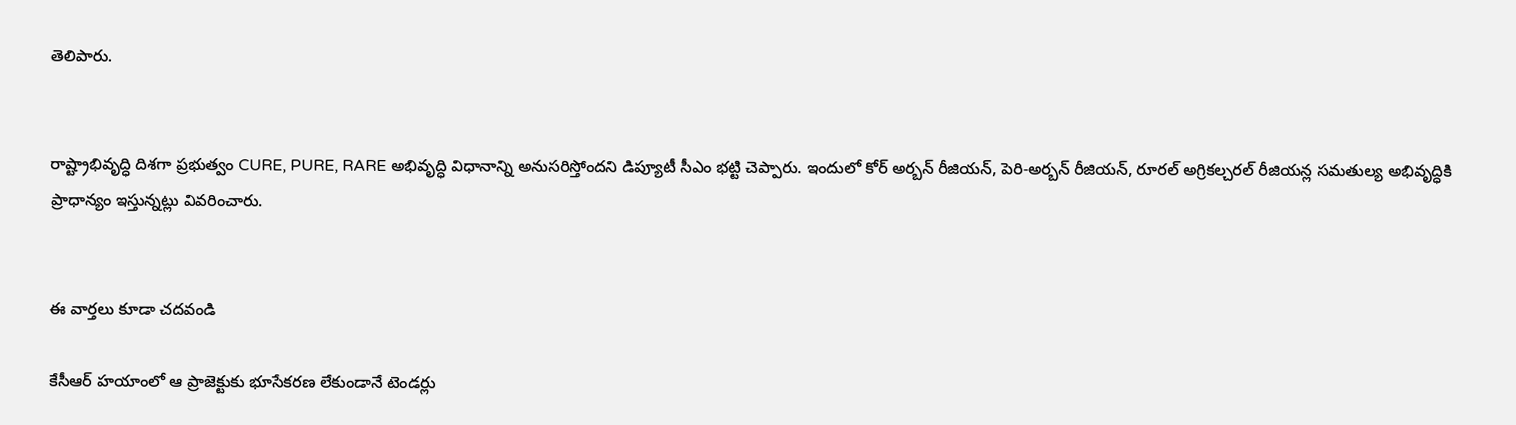తెలిపారు.


రాష్ట్రాభివృద్ధి దిశగా ప్రభుత్వం CURE, PURE, RARE అభివృద్ధి విధానాన్ని అనుసరిస్తోందని డిప్యూటీ సీఎం భట్టి చెప్పారు. ఇందులో కోర్ అర్బన్ రీజియన్, పెరి-అర్బన్ రీజియన్, రూరల్ అగ్రికల్చరల్ రీజియన్ల సమతుల్య అభివృద్ధికి ప్రాధాన్యం ఇస్తున్నట్లు వివరించారు.


ఈ వార్తలు కూడా చదవండి

కేసీఆర్ హయాంలో ఆ ప్రాజెక్టుకు భూసేకరణ లేకుండానే టెండర్లు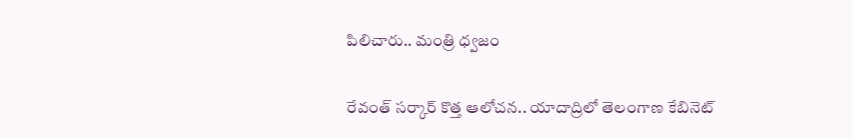పిలిచారు.. మంత్రి ధ్వజం

రేవంత్ సర్కార్ కొత్త ఆలోచన.. యాదాద్రిలో తెలంగాణ కేబినెట్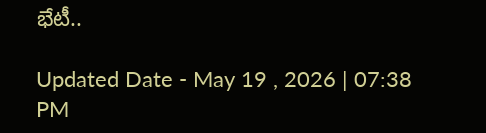భేటీ..

Updated Date - May 19 , 2026 | 07:38 PM